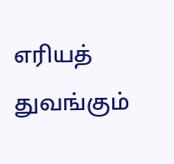எரியத் துவங்கும்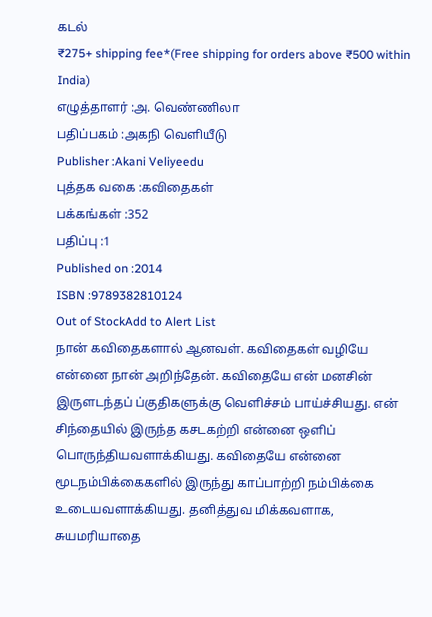கடல்
₹275+ shipping fee*(Free shipping for orders above ₹500 within India)
எழுத்தாளர் :அ. வெண்ணிலா
பதிப்பகம் :அகநி வெளியீடு
Publisher :Akani Veliyeedu
புத்தக வகை :கவிதைகள்
பக்கங்கள் :352
பதிப்பு :1
Published on :2014
ISBN :9789382810124
Out of StockAdd to Alert List
நான் கவிதைகளால் ஆனவள். கவிதைகள் வழியே என்னை நான் அறிந்தேன். கவிதையே என் மனசின் இருளடந்தப் ப்குதிகளுக்கு வெளிச்சம் பாய்ச்சியது. என் சிந்தையில் இருந்த கசடகற்றி என்னை ஒளிப் பொருந்தியவளாக்கியது. கவிதையே என்னை மூடநம்பிக்கைகளில் இருந்து காப்பாற்றி நம்பிக்கை உடையவளாக்கியது. தனித்துவ மிக்கவளாக, சுயமரியாதை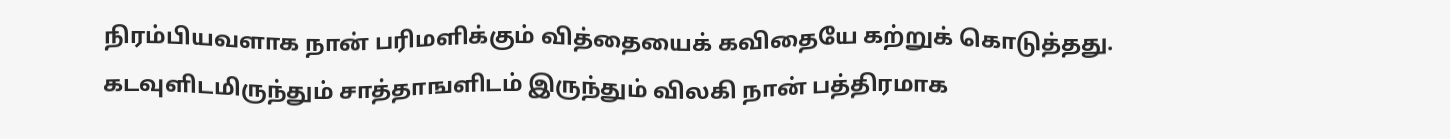நிரம்பியவளாக நான் பரிமளிக்கும் வித்தையைக் கவிதையே கற்றுக் கொடுத்தது. கடவுளிடமிருந்தும் சாத்தாஙளிடம் இருந்தும் விலகி நான் பத்திரமாக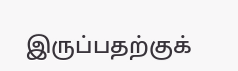இருப்பதற்குக்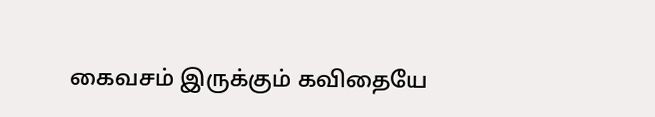கைவசம் இருக்கும் கவிதையே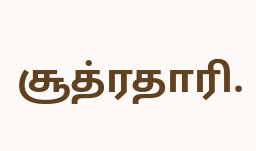சூத்ரதாரி.